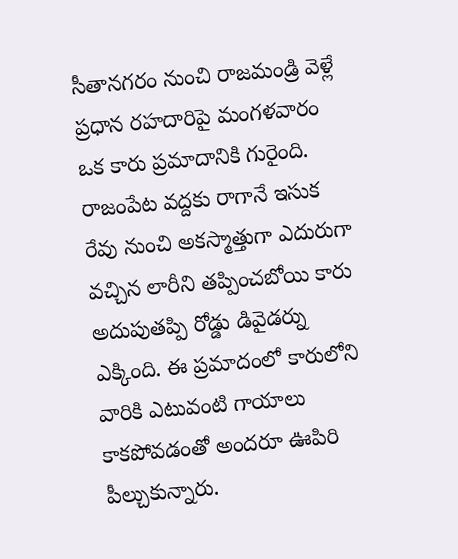సీతానగరం నుంచి రాజమండ్రి వెళ్లే ప్రధాన రహదారిపై మంగళవారం ఒక కారు ప్రమాదానికి గురైంది. రాజంపేట వద్దకు రాగానే ఇసుక రేవు నుంచి అకస్మాత్తుగా ఎదురుగా వచ్చిన లారీని తప్పించబోయి కారు అదుపుతప్పి రోడ్డు డివైడర్ను ఎక్కింది. ఈ ప్రమాదంలో కారులోని వారికి ఎటువంటి గాయాలు కాకపోవడంతో అందరూ ఊపిరి పీల్చుకున్నారు.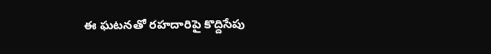ఈ ఘటనతో రహదారిపై కొద్దిసేపు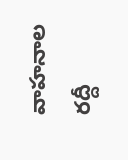వాహనాల రద్దీ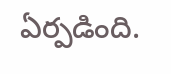ఏర్పడింది.